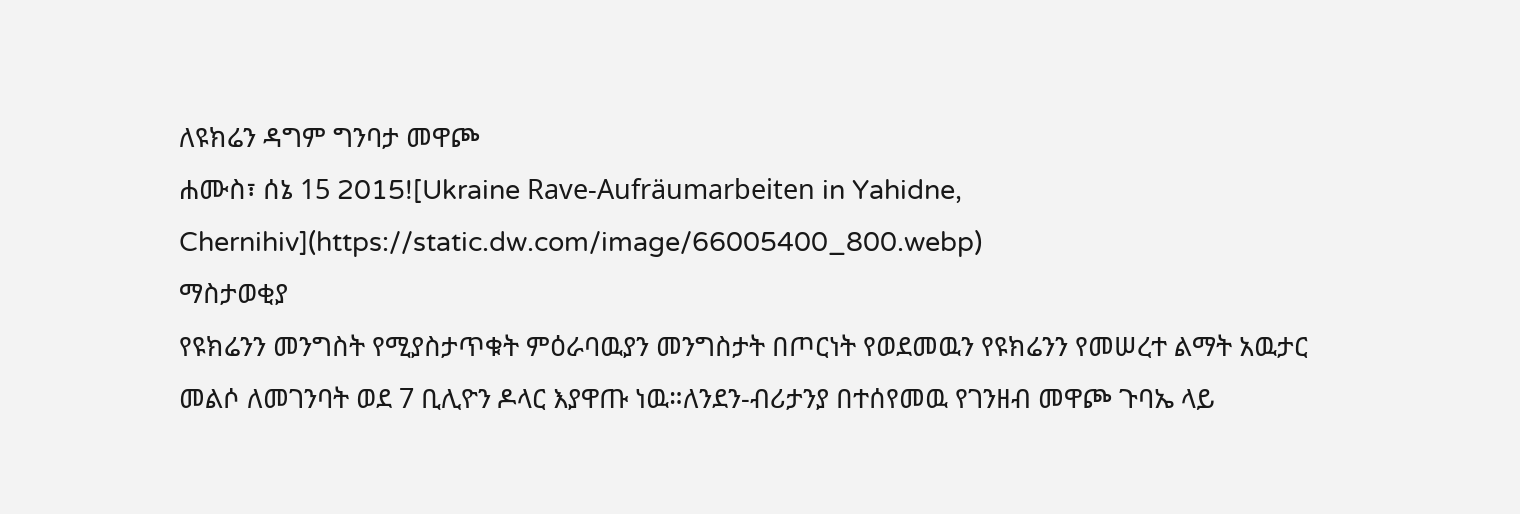ለዩክሬን ዳግም ግንባታ መዋጮ
ሐሙስ፣ ሰኔ 15 2015![Ukraine Rave-Aufräumarbeiten in Yahidne, Chernihiv](https://static.dw.com/image/66005400_800.webp)
ማስታወቂያ
የዩክሬንን መንግስት የሚያስታጥቁት ምዕራባዉያን መንግስታት በጦርነት የወደመዉን የዩክሬንን የመሠረተ ልማት አዉታር መልሶ ለመገንባት ወደ 7 ቢሊዮን ዶላር እያዋጡ ነዉ።ለንደን-ብሪታንያ በተሰየመዉ የገንዘብ መዋጮ ጉባኤ ላይ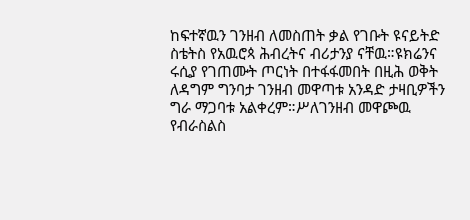ከፍተኛዉን ገንዘብ ለመስጠት ቃል የገቡት ዩናይትድ ስቴትስ የአዉሮጳ ሕብረትና ብሪታንያ ናቸዉ።ዩክሬንና ሩሲያ የገጠሙት ጦርነት በተፋፋመበት በዚሕ ወቅት ለዳግም ግንባታ ገንዘብ መዋጣቱ አንዳድ ታዛቢዎችን ግራ ማጋባቱ አልቀረም።ሥለገንዘብ መዋጮዉ የብራስልስ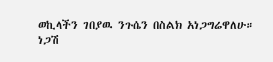ወኪላችን ገበያዉ ንጉሴን በስልክ አነጋግሬዋለሁ።
ነጋሽ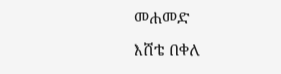መሐመድ
እሸቴ በቀለ